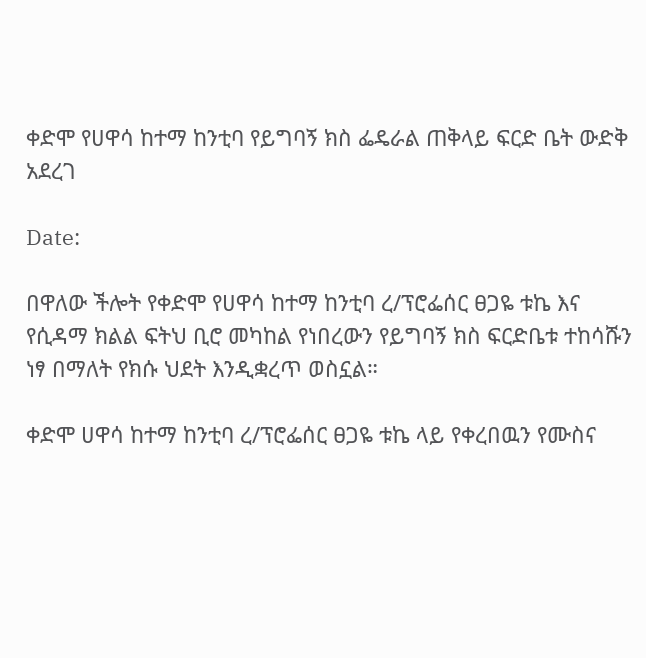ቀድሞ የሀዋሳ ከተማ ከንቲባ የይግባኝ ክስ ፌዴራል ጠቅላይ ፍርድ ቤት ውድቅ አደረገ

Date:

በዋለው ችሎት የቀድሞ የሀዋሳ ከተማ ከንቲባ ረ/ፕሮፌሰር ፀጋዬ ቱኬ እና የሲዳማ ክልል ፍትህ ቢሮ መካከል የነበረውን የይግባኝ ክስ ፍርድቤቱ ተከሳሹን ነፃ በማለት የክሱ ህደት እንዲቋረጥ ወስኗል።

ቀድሞ ሀዋሳ ከተማ ከንቲባ ረ/ፕሮፌሰር ፀጋዬ ቱኬ ላይ የቀረበዉን የሙስና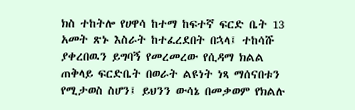ክስ ተከትሎ የሀዋሳ ከተማ ከፍተኛ ፍርድ ቤት 13 አመት ጽኑ እስራት ከተፈረደበት በኋላ፤ ተከሳሹ ያቀረበዉን ይግባኝ የመረመረው የሲዳማ ክልል ጠቅላይ ፍርድቤት በወራት ልዩነት ነጻ ማሰናበቱን የሚታወስ ስሆን፤ ይህንን ውሳኔ በመቃወም የክልሉ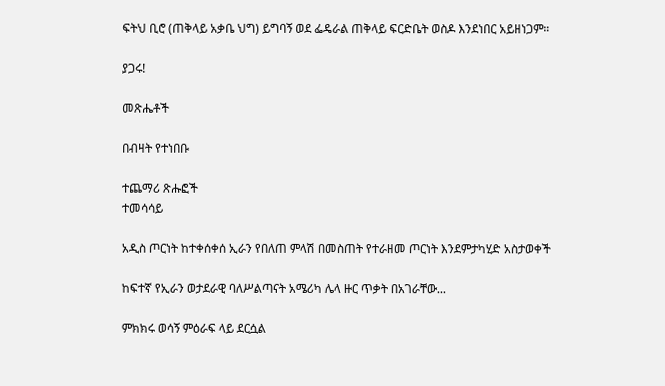ፍትህ ቢሮ (ጠቅላይ አቃቤ ህግ) ይግባኝ ወደ ፌዴራል ጠቅላይ ፍርድቤት ወስዶ እንደነበር አይዘነጋም።

ያጋሩ!

መጽሔቶች

በብዛት የተነበቡ

ተጨማሪ ጽሑፎች
ተመሳሳይ

አዲስ ጦርነት ከተቀሰቀሰ ኢራን የበለጠ ምላሽ በመስጠት የተራዘመ ጦርነት እንደምታካሂድ አስታወቀች

ከፍተኛ የኢራን ወታደራዊ ባለሥልጣናት አሜሪካ ሌላ ዙር ጥቃት በአገራቸው...

ምክክሩ ወሳኝ ምዕራፍ ላይ ደርሷል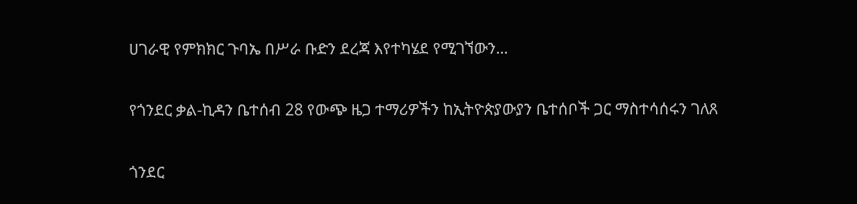ሀገራዊ የምክክር ጉባኤ በሥራ ቡድን ደረጃ እየተካሄደ የሚገኘውን...

የጎንደር ቃል-ኪዳን ቤተሰብ 28 የውጭ ዜጋ ተማሪዎችን ከኢትዮጵያውያን ቤተሰቦች ጋር ማስተሳሰሩን ገለጸ

ጎንደር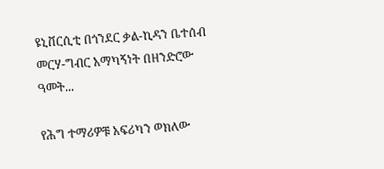ዩኒቨርሲቲ በጎንደር ቃል-ኪዳን ቤተሰብ መርሃ-ግብር አማካኝነት በዘንድሮው ዓመት...

የሕግ ተማሪዎቹ አፍሪካን ወክለው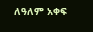ለዓለም አቀፍ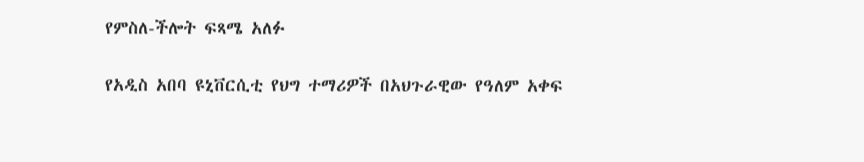የምስለ-ችሎት ፍጻሜ አለፉ

የአዲስ አበባ ዩኒቨርሲቲ የህግ ተማሪዎች በአህጉራዊው የዓለም አቀፍ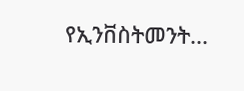የኢንቨስትመንት...